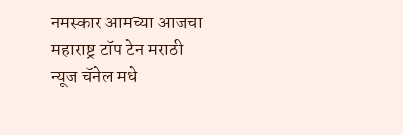नमस्कार आमच्या आजचा महाराष्ट्र टॉप टेन मराठी न्यूज चॅनेल मधे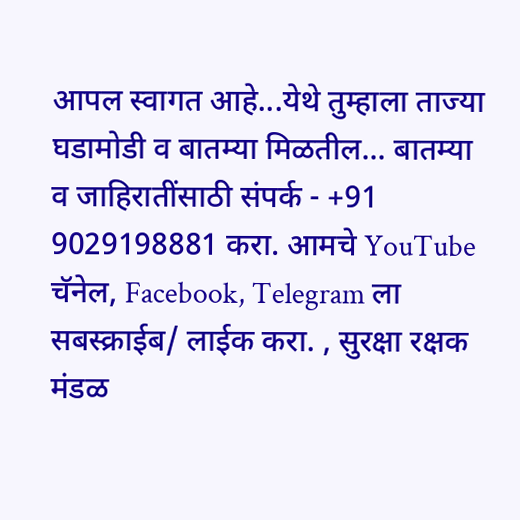आपल स्वागत आहे...येथे तुम्हाला ताज्या घडामोडी व बातम्या मिळतील... बातम्या व जाहिरातींसाठी संपर्क - +91 9029198881 करा. आमचे YouTube चॅनेल, Facebook, Telegram ला सबस्क्राईब/ लाईक करा. , सुरक्षा रक्षक मंडळ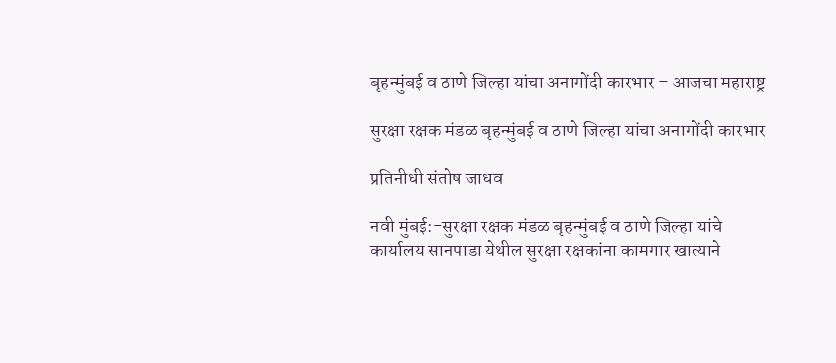बृहन्मुंबई व ठाणे जिल्हा यांचा अनागोंदी कारभार – आजचा महाराष्ट्र

सुरक्षा रक्षक मंडळ बृहन्मुंबई व ठाणे जिल्हा यांचा अनागोंदी कारभार

प्रतिनीधी संतोष जाधव

नवी मुंबई:-सुरक्षा रक्षक मंडळ बृहन्मुंबई व ठाणे जिल्हा यांचे कार्यालय सानपाडा येथील सुरक्षा रक्षकांना कामगार खात्याने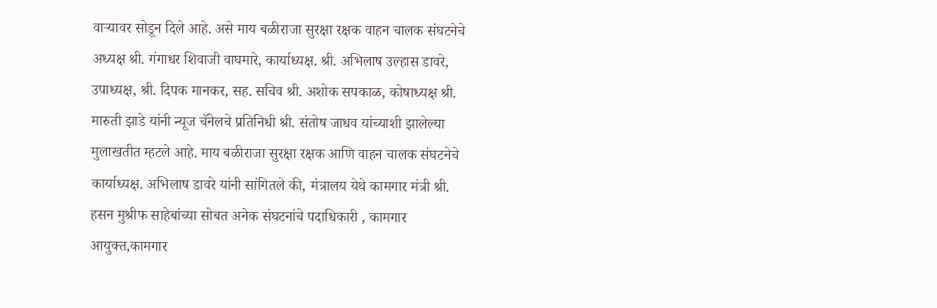वार्‍यावर सोडून दिले आहे. असे माय बळीराजा सुरक्षा रक्षक वाहन चालक संघटनेचे अध्यक्ष श्री. गंगाधर शिवाजी वाघमारे, कार्याध्यक्ष. श्री. अभिलाष उल्हास डावरे, उपाध्यक्ष, श्री. दिपक मानकर, सह. सचिव श्री. अशोक सपकाळ, कोषाध्यक्ष श्री. मारुती झाडे यांनी न्यूज चॅनेलचे प्रतिनिधी श्री. संतोष जाधव यांच्याशी झालेल्या मुलाखतीत म्हटले आहे. माय बळीराजा सुरक्षा रक्षक आणि वाहन चालक संघटनेचे कार्याध्यक्ष. अभिलाष डावरे यांनी सांगितले की, मंत्रालय येथे कामगार मंत्री श्री. हसन मुश्रीफ साहेबांच्या सोबत अनेक संघटनांचे पदाधिकारी , कामगार आयुक्त,कामगार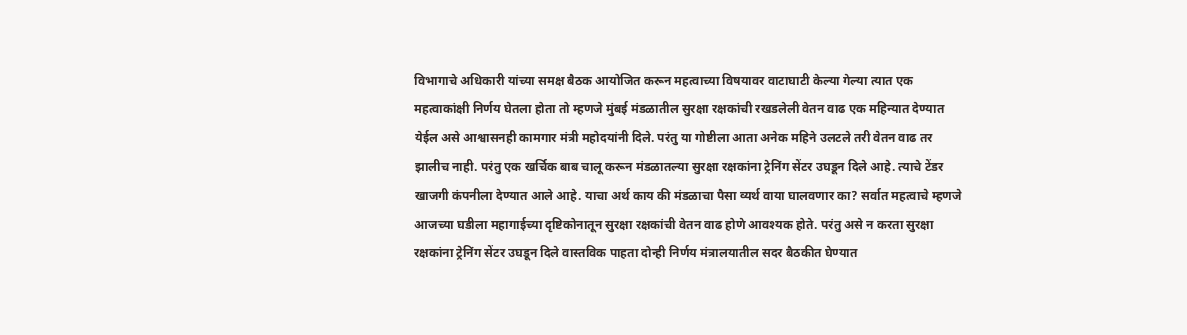विभागाचे अधिकारी यांच्या समक्ष बैठक आयोजित करून महत्वाच्या विषयावर वाटाघाटी केल्या गेल्या त्यात एक महत्वाकांक्षी निर्णय घेतला होता तो म्हणजे मुंबई मंडळातील सुरक्षा रक्षकांची रखडलेली वेतन वाढ एक महिन्यात देण्यात येईल असे आश्वासनही कामगार मंत्री महोदयांनी दिले. परंतु या गोष्टीला आता अनेक महिने उलटले तरी वेतन वाढ तर झालीच नाही. परंतु एक खर्चिक बाब चालू करून मंडळातल्या सुरक्षा रक्षकांना ट्रेनिंग सेंटर उघडून दिले आहे. त्याचे टेंडर खाजगी कंपनीला देण्यात आले आहे. याचा अर्थ काय की मंडळाचा पैसा व्यर्थ वाया घालवणार का? सर्वात महत्वाचे म्हणजे आजच्या घडीला महागाईच्या दृष्टिकोनातून सुरक्षा रक्षकांची वेतन वाढ होणे आवश्यक होते. परंतु असे न करता सुरक्षा रक्षकांना ट्रेनिंग सेंटर उघडून दिले वास्तविक पाहता दोन्ही निर्णय मंत्रालयातील सदर बैठकीत घेण्यात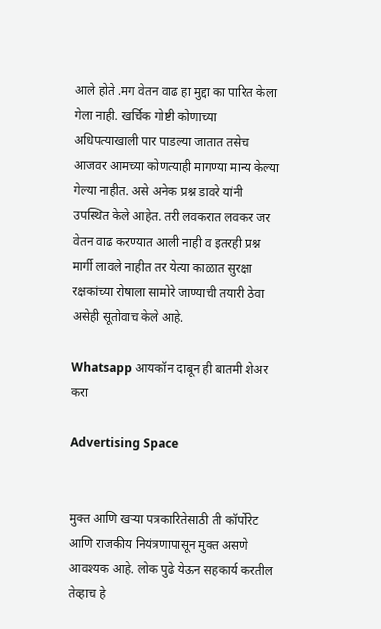आले होते .मग वेतन वाढ हा मुद्दा का पारित केला गेला नाही. खर्चिक गोष्टी कोणाच्या अधिपत्याखाली पार पाडल्या जातात तसेच आजवर आमच्या कोणत्याही मागण्या मान्य केल्या गेल्या नाहीत. असे अनेक प्रश्न डावरे यांनी उपस्थित केले आहेत. तरी लवकरात लवकर जर वेतन वाढ करण्यात आली नाही व इतरही प्रश्न मार्गी लावले नाहीत तर येत्या काळात सुरक्षा रक्षकांच्या रोषाला सामोरे जाण्याची तयारी ठेवा असेही सूतोवाच केले आहे.

Whatsapp आयकॉन दाबून ही बातमी शेअर करा

Advertising Space


मुक्त आणि खऱ्या पत्रकारितेसाठी ती कॉर्पोरेट आणि राजकीय नियंत्रणापासून मुक्त असणे आवश्यक आहे. लोक पुढे येऊन सहकार्य करतील तेव्हाच हे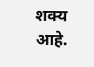शक्य आहे.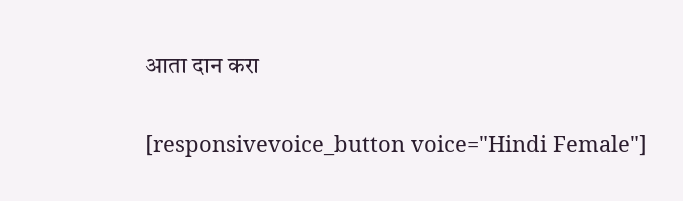आता दान करा

[responsivevoice_button voice="Hindi Female"]